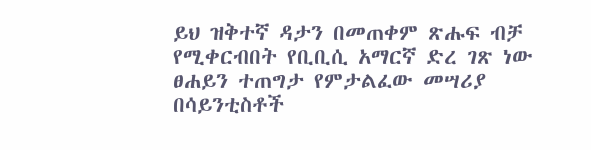ይህ ዝቅተኛ ዳታን በመጠቀም ጽሑፍ ብቻ የሚቀርብበት የቢቢሲ አማርኛ ድረ ገጽ ነው
ፀሐይን ተጠግታ የምታልፈው መሣሪያ በሳይንቲስቶች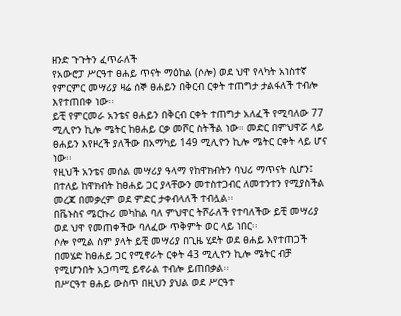ዘንድ ጉጉትን ፈጥራለች
የአውሮፓ ሥርዓተ ፀሐይ ጥናት ማዕከል (ሶሎ) ወደ ህዋ የላካት አነስተኛ የምርምር መሣሪያ ዛሬ ሰኞ ፀሐይን በቅርብ ርቀት ተጠግታ ታልፋለች ተብሎ እየተጠበቀ ነው፡፡
ይቺ የምርመራ አንቴና ፀሐይን በቅርብ ርቀት ተጠግታ አለፈች የሚባለው 77 ሚሊዮን ኪሎ ሜትር ከፀሐይ ርቃ መሾር ስትችል ነው። መድር በምህዋሯ ላይ ፀሐይን እየዞረች ያለችው በአማካይ 149 ሚሊዮን ኪሎ ሜትር ርቀት ላይ ሆና ነው፡፡
የዚህች አንቴና መሰል መሣሪያ ዓላማ የከዋክብትን ባህሪ ማጥናት ሲሆን፤ በተለይ ከዋክብት ከፀሐይ ጋር ያላቸውን መተስተጋብር ለመተንተን የሚያስችል መረጃ በመቃረም ወደ ምድር ታቀብላለች ተብሏል፡፡
በቬኑስና ሜርኩሪ መካከል ባለ ምህዋር ትሾራለች የተባለችው ይቺ መሣሪያ ወደ ህዋ የመጠቀችው ባለፈው ጥቅምት ወር ላይ ነበር፡፡
ሶሎ የሚል ስም ያላት ይቺ መሣሪያ በጊዜ ሂደት ወደ ፀሐይ እየተጠጋች በመሄድ ከፀሐይ ጋር የሚኖራት ርቀት 43 ሚሊዮን ኪሎ ሜትር ብቻ የሚሆንበት አጋጣሚ ይኖራል ተብሎ ይጠበቃል፡፡
በሥርዓተ ፀሐይ ውስጥ በዚህን ያህል ወደ ሥርዓተ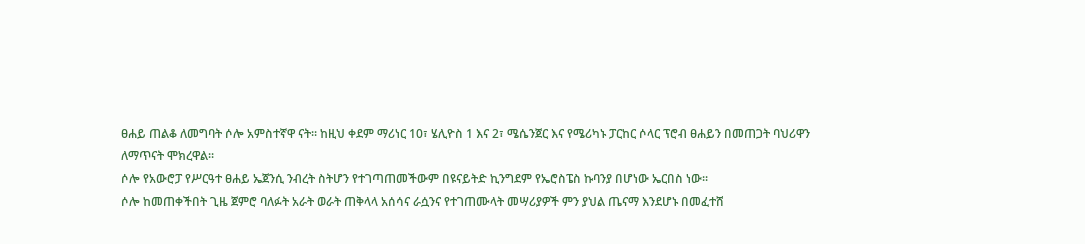ፀሐይ ጠልቆ ለመግባት ሶሎ አምስተኛዋ ናት፡፡ ከዚህ ቀደም ማሪነር 10፣ ሄሊዮስ 1 እና 2፣ ሜሴንጀር እና የሜሪካኑ ፓርከር ሶላር ፕሮብ ፀሐይን በመጠጋት ባህሪዋን ለማጥናት ሞክረዋል፡፡
ሶሎ የአውሮፓ የሥርዓተ ፀሐይ ኤጀንሲ ንብረት ስትሆን የተገጣጠመችውም በዩናይትድ ኪንግደም የኤሮስፔስ ኩባንያ በሆነው ኤርበስ ነው፡፡
ሶሎ ከመጠቀችበት ጊዜ ጀምሮ ባለፉት አራት ወራት ጠቅላላ አሰሳና ራሷንና የተገጠሙላት መሣሪያዎች ምን ያህል ጤናማ እንደሆኑ በመፈተሸ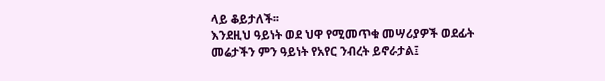ላይ ቆይታለች፡፡
እንደዚህ ዓይነት ወደ ህዋ የሚመጥቁ መሣሪያዎች ወደፊት መሬታችን ምን ዓይነት የአየር ንብረት ይኖራታል፤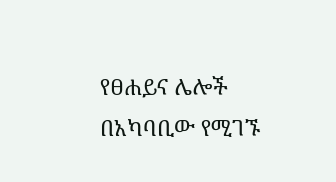የፀሐይና ሌሎች በአካባቢው የሚገኙ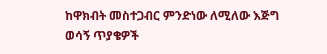ከዋክብት መስተጋብር ምንድነው ለሚለው እጅግ ወሳኝ ጥያቄዎች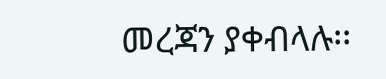መረጃን ያቀብላሉ፡፡